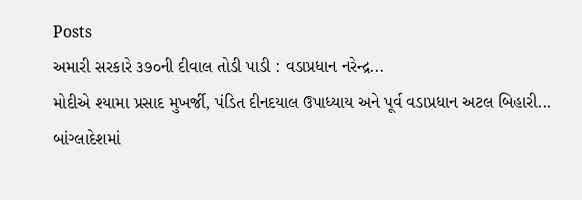Posts
અમારી સરકારે ૩૭૦ની દીવાલ તોડી પાડી : વડાપ્રધાન નરેન્દ્ર...
મોદીએ શ્યામા પ્રસાદ મુખર્જી, પંડિત દીનદયાલ ઉપાધ્યાય અને પૂર્વ વડાપ્રધાન અટલ બિહારી...
બાંગ્લાદેશમાં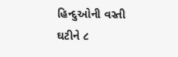હિન્દુઓની વસ્તી ઘટીને ૮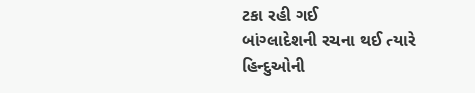ટકા રહી ગઈ
બાંગ્લાદેશની રચના થઈ ત્યારે હિન્દુઓની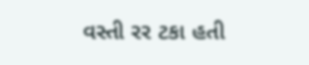વસ્તી રર ટકા હતી